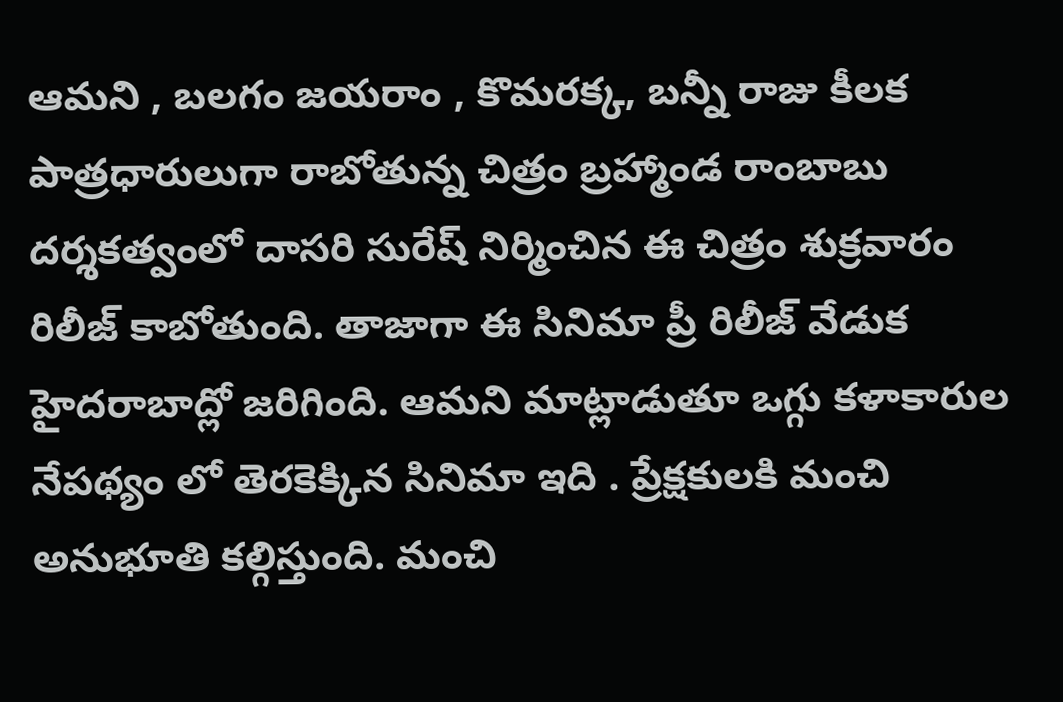ఆమని , బలగం జయరాం , కొమరక్క, బన్నీ రాజు కీలక పాత్రధారులుగా రాబోతున్న చిత్రం బ్రహ్మాండ రాంబాబు దర్శకత్వంలో దాసరి సురేష్ నిర్మించిన ఈ చిత్రం శుక్రవారం రిలీజ్ కాబోతుంది. తాజాగా ఈ సినిమా ప్రీ రిలీజ్ వేడుక హైదరాబాద్లో జరిగింది. ఆమని మాట్లాడుతూ ఒగ్గు కళాకారుల నేపథ్యం లో తెరకెక్కిన సినిమా ఇది . ప్రేక్షకులకి మంచి అనుభూతి కల్గిస్తుంది. మంచి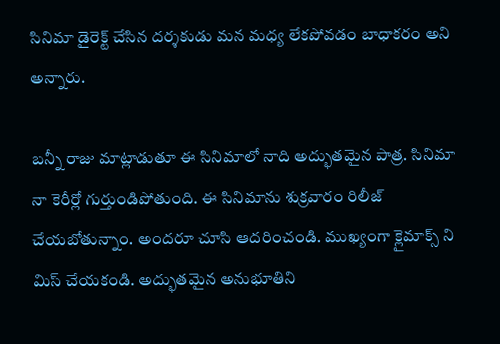సినిమా డైరెక్ట్ చేసిన దర్శకుడు మన మధ్య లేకపోవడం బాధాకరం అని అన్నారు.

బన్నీ రాజు మాట్లాడుతూ ఈ సినిమాలో నాది అద్భుతమైన పాత్ర. సినిమా నా కెరీర్లో గుర్తుండిపోతుంది. ఈ సినిమాను శుక్రవారం రిలీజ్ చేయబోతున్నాం. అందరూ చూసి ఆదరించండి. ముఖ్యంగా క్లైమాక్స్ ని మిస్ చేయకండి. అద్భుతమైన అనుభూతిని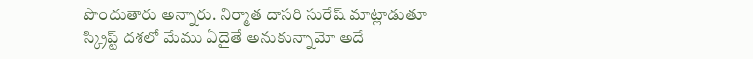పొందుతారు అన్నారు. నిర్మాత దాసరి సురేష్ మాట్లాడుతూ స్క్రిప్ట్ దశలో మేము ఏదైతే అనుకున్నామో అదే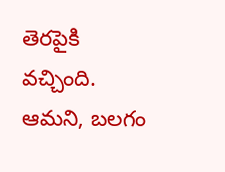తెరపైకి వచ్చింది. ఆమని, బలగం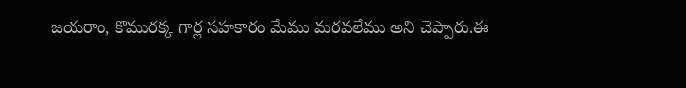జయరాం, కొమురక్క గార్ల సహకారం మేము మరవలేము అని చెప్పారు.ఈ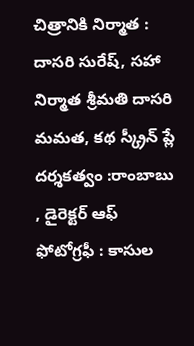చిత్రానికి నిర్మాత : దాసరి సురేష్, సహా నిర్మాత శ్రీమతి దాసరి మమత, కథ స్క్రీన్ ప్లే దర్శకత్వం :రాంబాబు , డైరెక్టర్ ఆఫ్ ఫోటోగ్రఫీ : కాసుల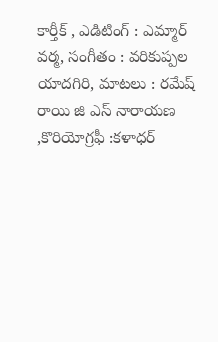కార్తీక్ , ఎడిటింగ్ : ఎమ్మార్ వర్మ, సంగీతం : వరికుప్పల యాదగిరి, మాటలు : రమేష్ రాయి జి ఎస్ నారాయణ ,కొరియోగ్రఫీ :కళాధర్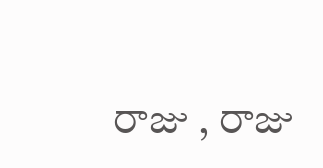రాజు , రాజు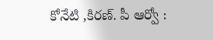కోనేటి ,కిరణ్. పీ ఆర్వో :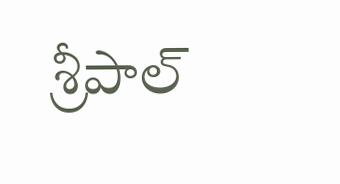శ్రీపాల్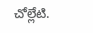చోల్లేటి.